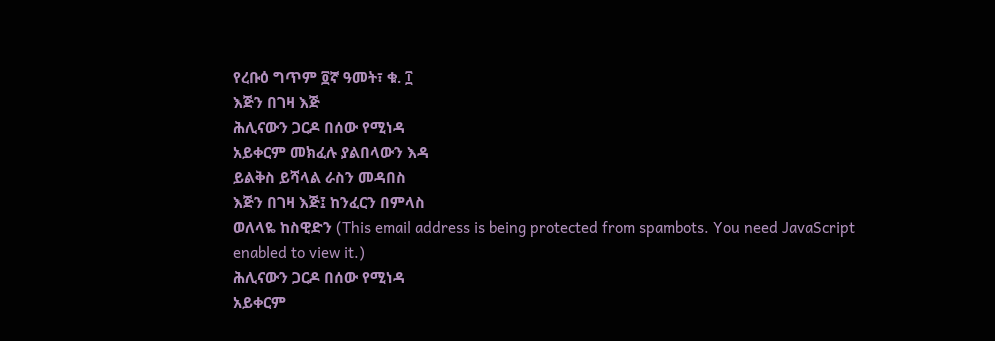የረቡዕ ግጥም ፬ኛ ዓመት፣ ቁ. ፲
እጅን በገዛ እጅ
ሕሊናውን ጋርዶ በሰው የሚነዳ
አይቀርም መክፈሉ ያልበላውን እዳ
ይልቅስ ይሻላል ራስን መዳበስ
እጅን በገዛ እጅ፤ ከንፈርን በምላስ
ወለላዬ ከስዊድን (This email address is being protected from spambots. You need JavaScript enabled to view it.)
ሕሊናውን ጋርዶ በሰው የሚነዳ
አይቀርም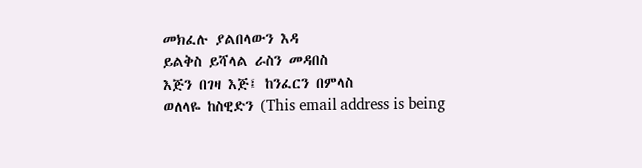መክፈሉ ያልበላውን እዳ
ይልቅስ ይሻላል ራስን መዳበስ
እጅን በገዛ እጅ፤ ከንፈርን በምላስ
ወለላዬ ከስዊድን (This email address is being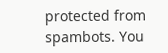protected from spambots. You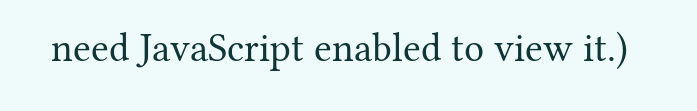need JavaScript enabled to view it.)